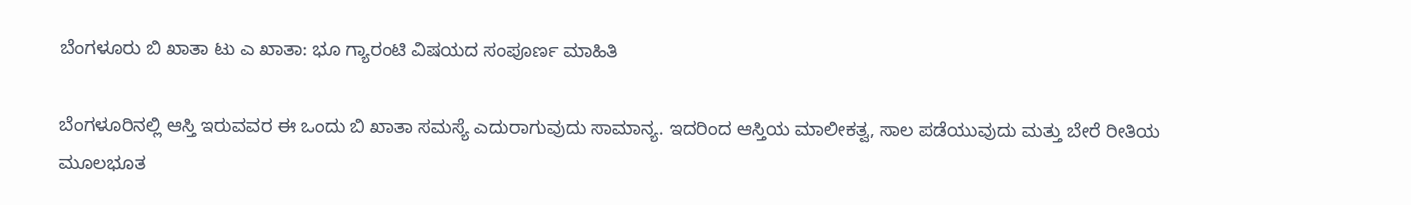ಬೆಂಗಳೂರು ಬಿ ಖಾತಾ ಟು ಎ ಖಾತಾ: ಭೂ ಗ್ಯಾರಂಟಿ ವಿಷಯದ ಸಂಪೂರ್ಣ ಮಾಹಿತಿ

ಬೆಂಗಳೂರಿನಲ್ಲಿ ಆಸ್ತಿ ಇರುವವರ ಈ ಒಂದು ಬಿ ಖಾತಾ ಸಮಸ್ಯೆ ಎದುರಾಗುವುದು ಸಾಮಾನ್ಯ. ಇದರಿಂದ ಆಸ್ತಿಯ ಮಾಲೀಕತ್ವ, ಸಾಲ ಪಡೆಯುವುದು ಮತ್ತು ಬೇರೆ ರೀತಿಯ ಮೂಲಭೂತ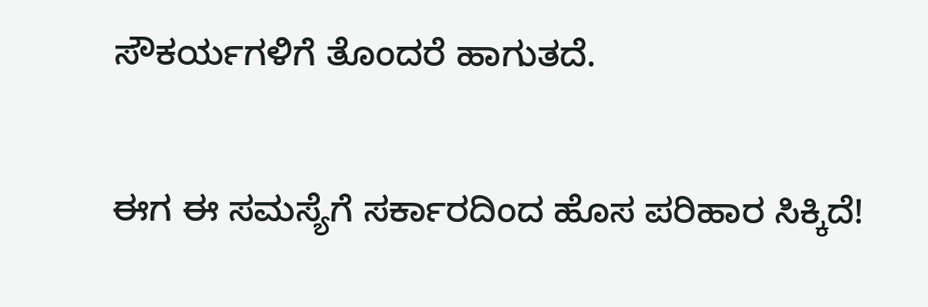ಸೌಕರ್ಯಗಳಿಗೆ ತೊಂದರೆ ಹಾಗುತದೆ.

ಈಗ ಈ ಸಮಸ್ಯೆಗೆ ಸರ್ಕಾರದಿಂದ ಹೊಸ ಪರಿಹಾರ ಸಿಕ್ಕಿದೆ!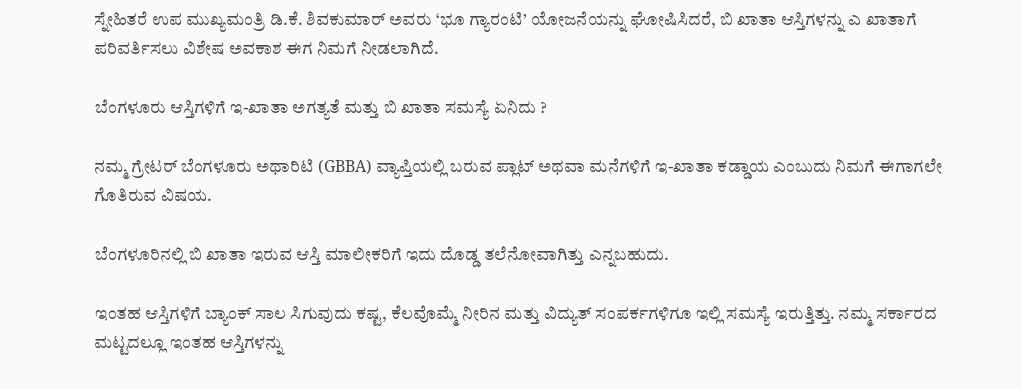ಸ್ನೇಹಿತರೆ ಉಪ ಮುಖ್ಯಮಂತ್ರಿ ಡಿ.ಕೆ. ಶಿವಕುಮಾರ್ ಅವರು ‘ಭೂ ಗ್ಯಾರಂಟಿ’ ಯೋಜನೆಯನ್ನು ಘೋಷಿಸಿದರೆ, ಬಿ ಖಾತಾ ಆಸ್ತಿಗಳನ್ನು ಎ ಖಾತಾಗೆ ಪರಿವರ್ತಿಸಲು ವಿಶೇಷ ಅವಕಾಶ ಈಗ ನಿಮಗೆ ನೀಡಲಾಗಿದೆ.

ಬೆಂಗಳೂರು ಆಸ್ತಿಗಳಿಗೆ ಇ-ಖಾತಾ ಅಗತ್ಯತೆ ಮತ್ತು ಬಿ ಖಾತಾ ಸಮಸ್ಯೆ ಏನಿದು ?

ನಮ್ಮ ಗ್ರೇಟರ್ ಬೆಂಗಳೂರು ಅಥಾರಿಟಿ (GBBA) ವ್ಯಾಪ್ತಿಯಲ್ಲಿ ಬರುವ ಪ್ಲಾಟ್ ಅಥವಾ ಮನೆಗಳಿಗೆ ಇ-ಖಾತಾ ಕಡ್ಡಾಯ ಎಂಬುದು ನಿಮಗೆ ಈಗಾಗಲೇ ಗೊತಿರುವ ವಿಷಯ.

ಬೆಂಗಳೂರಿನಲ್ಲಿ ಬಿ ಖಾತಾ ಇರುವ ಆಸ್ತಿ ಮಾಲೀಕರಿಗೆ ಇದು ದೊಡ್ಡ ತಲೆನೋವಾಗಿತ್ತು ಎನ್ನಬಹುದು.

ಇಂತಹ ಆಸ್ತಿಗಳಿಗೆ ಬ್ಯಾಂಕ್ ಸಾಲ ಸಿಗುವುದು ಕಷ್ಟ, ಕೆಲವೊಮ್ಮೆ ನೀರಿನ ಮತ್ತು ವಿದ್ಯುತ್ ಸಂಪರ್ಕಗಳಿಗೂ ಇಲ್ಲಿ ಸಮಸ್ಯೆ ಇರುತ್ತಿತ್ತು. ನಮ್ಮ ಸರ್ಕಾರದ ಮಟ್ಟದಲ್ಲೂ ಇಂತಹ ಆಸ್ತಿಗಳನ್ನು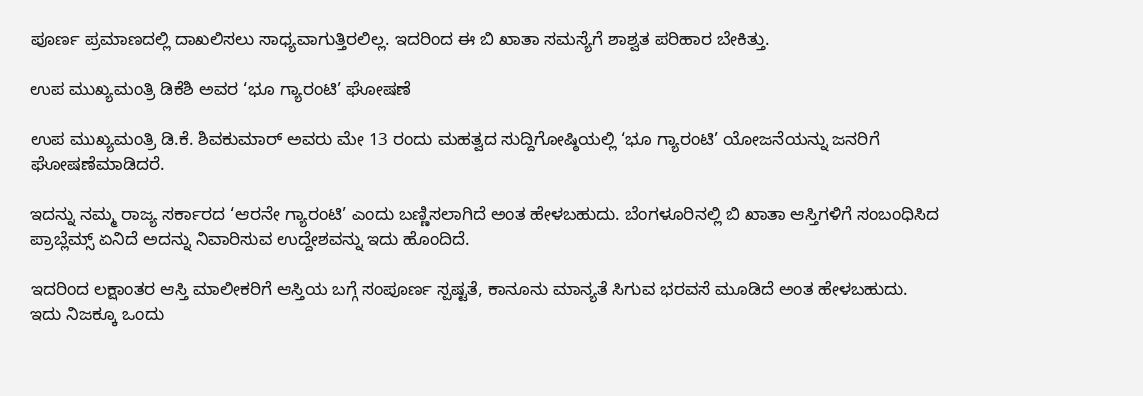ಪೂರ್ಣ ಪ್ರಮಾಣದಲ್ಲಿ ದಾಖಲಿಸಲು ಸಾಧ್ಯವಾಗುತ್ತಿರಲಿಲ್ಲ. ಇದರಿಂದ ಈ ಬಿ ಖಾತಾ ಸಮಸ್ಯೆಗೆ ಶಾಶ್ವತ ಪರಿಹಾರ ಬೇಕಿತ್ತು.

ಉಪ ಮುಖ್ಯಮಂತ್ರಿ ಡಿಕೆಶಿ ಅವರ ‘ಭೂ ಗ್ಯಾರಂಟಿ’ ಘೋಷಣೆ

ಉಪ ಮುಖ್ಯಮಂತ್ರಿ ಡಿ.ಕೆ. ಶಿವಕುಮಾರ್ ಅವರು ಮೇ 13 ರಂದು ಮಹತ್ವದ ಸುದ್ದಿಗೋಷ್ಠಿಯಲ್ಲಿ ‘ಭೂ ಗ್ಯಾರಂಟಿ’ ಯೋಜನೆಯನ್ನು ಜನರಿಗೆ ಘೋಷಣೆಮಾಡಿದರೆ.

ಇದನ್ನು ನಮ್ಮ ರಾಜ್ಯ ಸರ್ಕಾರದ ‘ಆರನೇ ಗ್ಯಾರಂಟಿ’ ಎಂದು ಬಣ್ಣಿಸಲಾಗಿದೆ ಅಂತ ಹೇಳಬಹುದು. ಬೆಂಗಳೂರಿನಲ್ಲಿ ಬಿ ಖಾತಾ ಆಸ್ತಿಗಳಿಗೆ ಸಂಬಂಧಿಸಿದ ಪ್ರಾಬ್ಲೆಮ್ಸ್ ಏನಿದೆ ಅದನ್ನು ನಿವಾರಿಸುವ ಉದ್ದೇಶವನ್ನು ಇದು ಹೊಂದಿದೆ.

ಇದರಿಂದ ಲಕ್ಷಾಂತರ ಆಸ್ತಿ ಮಾಲೀಕರಿಗೆ ಆಸ್ತಿಯ ಬಗ್ಗೆ ಸಂಪೂರ್ಣ ಸ್ಪಷ್ಟತೆ, ಕಾನೂನು ಮಾನ್ಯತೆ ಸಿಗುವ ಭರವಸೆ ಮೂಡಿದೆ ಅಂತ ಹೇಳಬಹುದು. ಇದು ನಿಜಕ್ಕೂ ಒಂದು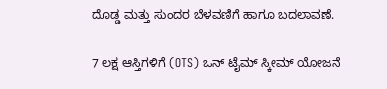ದೊಡ್ಡ ಮತ್ತು ಸುಂದರ ಬೆಳವಣಿಗೆ ಹಾಗೂ ಬದಲಾವಣೆ.

7 ಲಕ್ಷ ಆಸ್ತಿಗಳಿಗೆ (OTS) ಒನ್ ಟೈಮ್ ಸ್ಕೀಮ್ ಯೋಜನೆ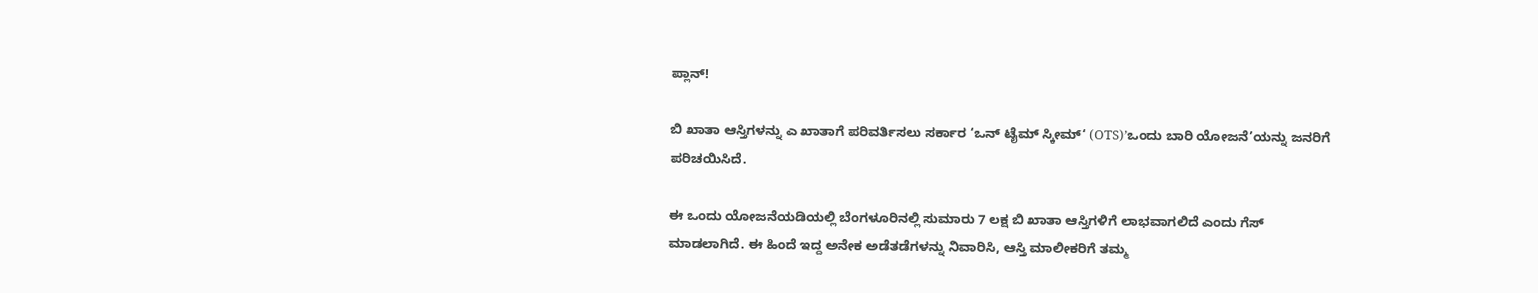ಪ್ಲಾನ್!

ಬಿ ಖಾತಾ ಆಸ್ತಿಗಳನ್ನು ಎ ಖಾತಾಗೆ ಪರಿವರ್ತಿಸಲು ಸರ್ಕಾರ ‘ಒನ್ ಟೈಮ್ ಸ್ಕೀಮ್‘ (OTS)’ಒಂದು ಬಾರಿ ಯೋಜನೆ’ಯನ್ನು ಜನರಿಗೆ ಪರಿಚಯಿಸಿದೆ.

ಈ ಒಂದು ಯೋಜನೆಯಡಿಯಲ್ಲಿ ಬೆಂಗಳೂರಿನಲ್ಲಿ ಸುಮಾರು 7 ಲಕ್ಷ ಬಿ ಖಾತಾ ಆಸ್ತಿಗಳಿಗೆ ಲಾಭವಾಗಲಿದೆ ಎಂದು ಗೆಸ್ ಮಾಡಲಾಗಿದೆ. ಈ ಹಿಂದೆ ಇದ್ದ ಅನೇಕ ಅಡೆತಡೆಗಳನ್ನು ನಿವಾರಿಸಿ, ಆಸ್ತಿ ಮಾಲೀಕರಿಗೆ ತಮ್ಮ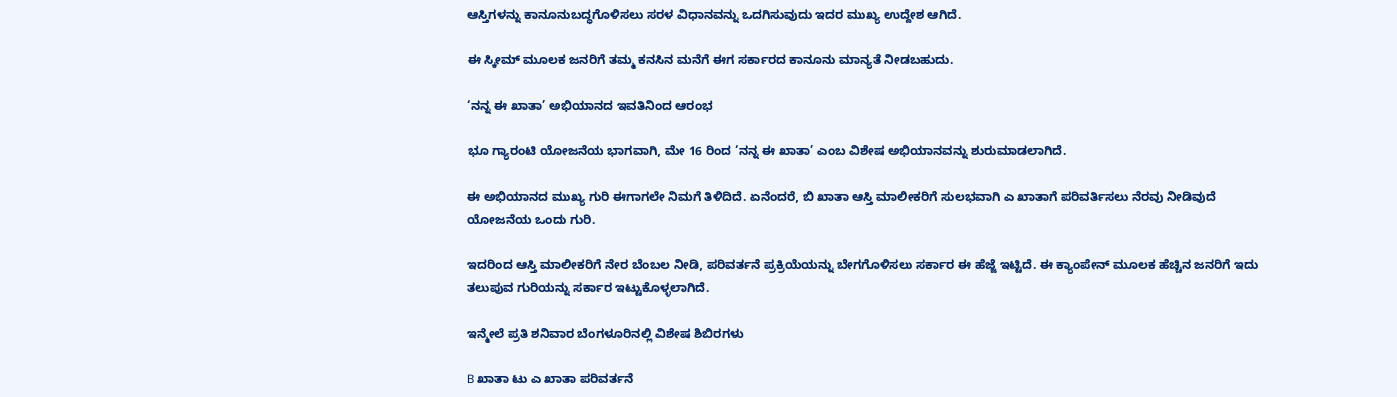ಆಸ್ತಿಗಳನ್ನು ಕಾನೂನುಬದ್ಧಗೊಳಿಸಲು ಸರಳ ವಿಧಾನವನ್ನು ಒದಗಿಸುವುದು ಇದರ ಮುಖ್ಯ ಉದ್ದೇಶ ಆಗಿದೆ.

ಈ ಸ್ಕೀಮ್ ಮೂಲಕ ಜನರಿಗೆ ತಮ್ಮ ಕನಸಿನ ಮನೆಗೆ ಈಗ ಸರ್ಕಾರದ ಕಾನೂನು ಮಾನ್ಯತೆ ನೀಡಬಹುದು.

‘ನನ್ನ ಈ ಖಾತಾ’ ಅಭಿಯಾನದ ಇವತಿನಿಂದ ಆರಂಭ

ಭೂ ಗ್ಯಾರಂಟಿ ಯೋಜನೆಯ ಭಾಗವಾಗಿ, ಮೇ 16 ರಿಂದ ‘ನನ್ನ ಈ ಖಾತಾ’ ಎಂಬ ವಿಶೇಷ ಅಭಿಯಾನವನ್ನು ಶುರುಮಾಡಲಾಗಿದೆ.

ಈ ಅಭಿಯಾನದ ಮುಖ್ಯ ಗುರಿ ಈಗಾಗಲೇ ನಿಮಗೆ ತಿಳಿದಿದೆ. ಏನೆಂದರೆ, ಬಿ ಖಾತಾ ಆಸ್ತಿ ಮಾಲೀಕರಿಗೆ ಸುಲಭವಾಗಿ ಎ ಖಾತಾಗೆ ಪರಿವರ್ತಿಸಲು ನೆರವು ನೀಡಿವುದೆ ಯೋಜನೆಯ ಒಂದು ಗುರಿ.

ಇದರಿಂದ ಆಸ್ತಿ ಮಾಲೀಕರಿಗೆ ನೇರ ಬೆಂಬಲ ನೀಡಿ, ಪರಿವರ್ತನೆ ಪ್ರಕ್ರಿಯೆಯನ್ನು ಬೇಗಗೊಳಿಸಲು ಸರ್ಕಾರ ಈ ಹೆಜ್ಜೆ ಇಟ್ಟಿದೆ. ಈ ಕ್ಯಾಂಪೇನ್ ಮೂಲಕ ಹೆಚ್ಚಿನ ಜನರಿಗೆ ಇದು ತಲುಪುವ ಗುರಿಯನ್ನು ಸರ್ಕಾರ ಇಟ್ಟುಕೊಳ್ಳಲಾಗಿದೆ.

ಇನ್ಮೇಲೆ ಪ್ರತಿ ಶನಿವಾರ ಬೆಂಗಳೂರಿನಲ್ಲಿ ವಿಶೇಷ ಶಿಬಿರಗಳು

B ಖಾತಾ ಟು ಎ ಖಾತಾ ಪರಿವರ್ತನೆ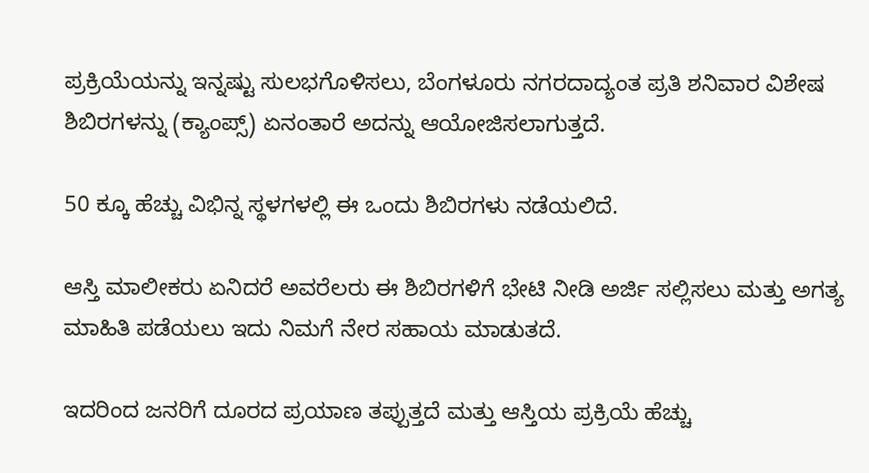ಪ್ರಕ್ರಿಯೆಯನ್ನು ಇನ್ನಷ್ಟು ಸುಲಭಗೊಳಿಸಲು, ಬೆಂಗಳೂರು ನಗರದಾದ್ಯಂತ ಪ್ರತಿ ಶನಿವಾರ ವಿಶೇಷ ಶಿಬಿರಗಳನ್ನು (ಕ್ಯಾಂಪ್ಸ್) ಏನಂತಾರೆ ಅದನ್ನು ಆಯೋಜಿಸಲಾಗುತ್ತದೆ.

50 ಕ್ಕೂ ಹೆಚ್ಚು ವಿಭಿನ್ನ ಸ್ಥಳಗಳಲ್ಲಿ ಈ ಒಂದು ಶಿಬಿರಗಳು ನಡೆಯಲಿದೆ.

ಆಸ್ತಿ ಮಾಲೀಕರು ಏನಿದರೆ ಅವರೆಲರು ಈ ಶಿಬಿರಗಳಿಗೆ ಭೇಟಿ ನೀಡಿ ಅರ್ಜಿ ಸಲ್ಲಿಸಲು ಮತ್ತು ಅಗತ್ಯ ಮಾಹಿತಿ ಪಡೆಯಲು ಇದು ನಿಮಗೆ ನೇರ ಸಹಾಯ ಮಾಡುತದೆ.

ಇದರಿಂದ ಜನರಿಗೆ ದೂರದ ಪ್ರಯಾಣ ತಪ್ಪುತ್ತದೆ ಮತ್ತು ಆಸ್ತಿಯ ಪ್ರಕ್ರಿಯೆ ಹೆಚ್ಚು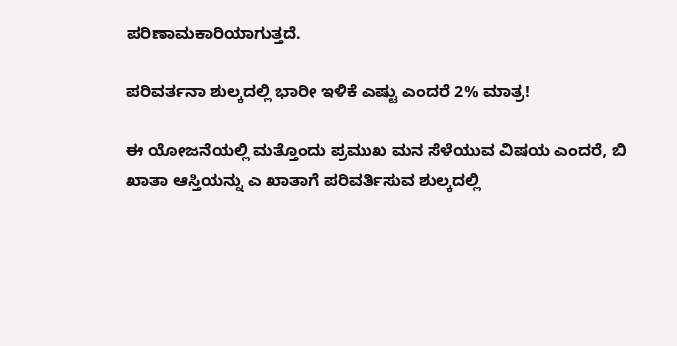ಪರಿಣಾಮಕಾರಿಯಾಗುತ್ತದೆ.

ಪರಿವರ್ತನಾ ಶುಲ್ಕದಲ್ಲಿ ಭಾರೀ ಇಳಿಕೆ ಎಷ್ಟು ಎಂದರೆ 2% ಮಾತ್ರ!

ಈ ಯೋಜನೆಯಲ್ಲಿ ಮತ್ತೊಂದು ಪ್ರಮುಖ ಮನ ಸೆಳೆಯುವ ವಿಷಯ ಎಂದರೆ, ಬಿ ಖಾತಾ ಆಸ್ತಿಯನ್ನು ಎ ಖಾತಾಗೆ ಪರಿವರ್ತಿಸುವ ಶುಲ್ಕದಲ್ಲಿ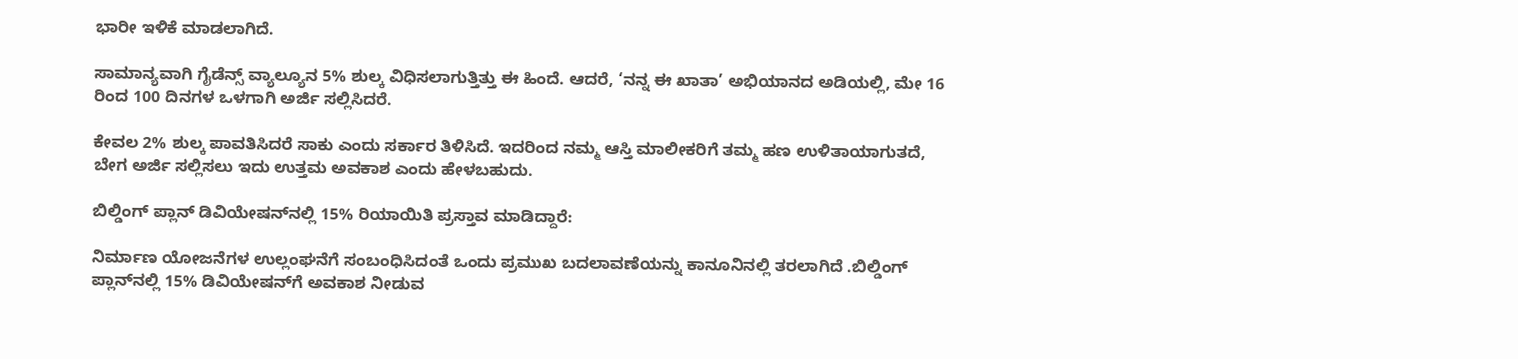ಭಾರೀ ಇಳಿಕೆ ಮಾಡಲಾಗಿದೆ.

ಸಾಮಾನ್ಯವಾಗಿ ಗೈಡೆನ್ಸ್ ವ್ಯಾಲ್ಯೂನ 5% ಶುಲ್ಕ ವಿಧಿಸಲಾಗುತ್ತಿತ್ತು ಈ ಹಿಂದೆ. ಆದರೆ, ‘ನನ್ನ ಈ ಖಾತಾ’ ಅಭಿಯಾನದ ಅಡಿಯಲ್ಲಿ, ಮೇ 16 ರಿಂದ 100 ದಿನಗಳ ಒಳಗಾಗಿ ಅರ್ಜಿ ಸಲ್ಲಿಸಿದರೆ.

ಕೇವಲ 2% ಶುಲ್ಕ ಪಾವತಿಸಿದರೆ ಸಾಕು ಎಂದು ಸರ್ಕಾರ ತಿಳಿಸಿದೆ. ಇದರಿಂದ ನಮ್ಮ ಆಸ್ತಿ ಮಾಲೀಕರಿಗೆ ತಮ್ಮ ಹಣ ಉಳಿತಾಯಾಗುತದೆ, ಬೇಗ ಅರ್ಜಿ ಸಲ್ಲಿಸಲು ಇದು ಉತ್ತಮ ಅವಕಾಶ ಎಂದು ಹೇಳಬಹುದು.

ಬಿಲ್ಡಿಂಗ್ ಪ್ಲಾನ್ ಡಿವಿಯೇಷನ್‌ನಲ್ಲಿ 15% ರಿಯಾಯಿತಿ ಪ್ರಸ್ತಾವ ಮಾಡಿದ್ದಾರೆ:

ನಿರ್ಮಾಣ ಯೋಜನೆಗಳ ಉಲ್ಲಂಘನೆಗೆ ಸಂಬಂಧಿಸಿದಂತೆ ಒಂದು ಪ್ರಮುಖ ಬದಲಾವಣೆಯನ್ನು ಕಾನೂನಿನಲ್ಲಿ ತರಲಾಗಿದೆ .ಬಿಲ್ಡಿಂಗ್ ಪ್ಲಾನ್‌ನಲ್ಲಿ 15% ಡಿವಿಯೇಷನ್‌ಗೆ ಅವಕಾಶ ನೀಡುವ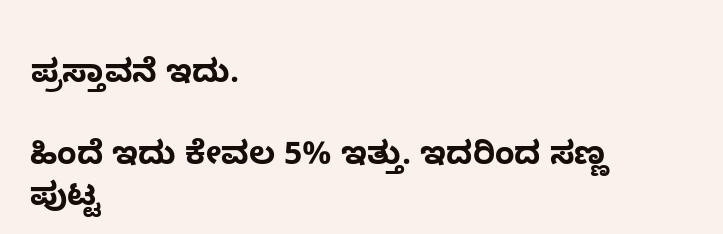ಪ್ರಸ್ತಾವನೆ ಇದು.

ಹಿಂದೆ ಇದು ಕೇವಲ 5% ಇತ್ತು. ಇದರಿಂದ ಸಣ್ಣ ಪುಟ್ಟ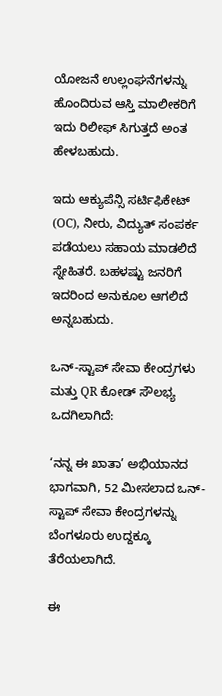ಯೋಜನೆ ಉಲ್ಲಂಘನೆಗಳನ್ನು ಹೊಂದಿರುವ ಆಸ್ತಿ ಮಾಲೀಕರಿಗೆ ಇದು ರಿಲೀಫ್ ಸಿಗುತ್ತದೆ ಅಂತ ಹೇಳಬಹುದು.

ಇದು ಆಕ್ಯುಪೆನ್ಸಿ ಸರ್ಟಿಫಿಕೇಟ್ (OC), ನೀರು, ವಿದ್ಯುತ್ ಸಂಪರ್ಕ ಪಡೆಯಲು ಸಹಾಯ ಮಾಡಲಿದೆ ಸ್ನೇಹಿತರೆ. ಬಹಳಷ್ಟು ಜನರಿಗೆ ಇದರಿಂದ ಅನುಕೂಲ ಆಗಲಿದೆ ಅನ್ನಬಹುದು.

ಒನ್-ಸ್ಟಾಪ್ ಸೇವಾ ಕೇಂದ್ರಗಳು ಮತ್ತು QR ಕೋಡ್ ಸೌಲಭ್ಯ ಒದಗಿಲಾಗಿದೆ:

‘ನನ್ನ ಈ ಖಾತಾ’ ಅಭಿಯಾನದ ಭಾಗವಾಗಿ, 52 ಮೀಸಲಾದ ಒನ್-ಸ್ಟಾಪ್ ಸೇವಾ ಕೇಂದ್ರಗಳನ್ನು ಬೆಂಗಳೂರು ಉದ್ದಕ್ಕೂ ತೆರೆಯಲಾಗಿದೆ.

ಈ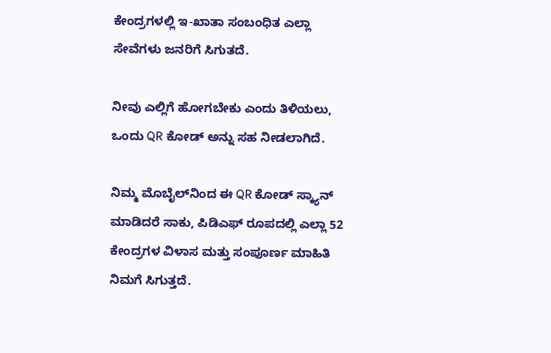ಕೇಂದ್ರಗಳಲ್ಲಿ ಇ-ಖಾತಾ ಸಂಬಂಧಿತ ಎಲ್ಲಾ ಸೇವೆಗಳು ಜನರಿಗೆ ಸಿಗುತದೆ.

ನೀವು ಎಲ್ಲಿಗೆ ಹೋಗಬೇಕು ಎಂದು ತಿಳಿಯಲು, ಒಂದು QR ಕೋಡ್ ಅನ್ನು ಸಹ ನೀಡಲಾಗಿದೆ.

ನಿಮ್ಮ ಮೊಬೈಲ್‌ನಿಂದ ಈ QR ಕೋಡ್ ಸ್ಕ್ಯಾನ್ ಮಾಡಿದರೆ ಸಾಕು, ಪಿಡಿಎಫ್ ರೂಪದಲ್ಲಿ ಎಲ್ಲಾ 52 ಕೇಂದ್ರಗಳ ವಿಳಾಸ ಮತ್ತು ಸಂಪೂರ್ಣ ಮಾಹಿತಿ ನಿಮಗೆ ಸಿಗುತ್ತದೆ.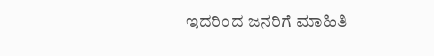ಇದರಿಂದ ಜನರಿಗೆ ಮಾಹಿತಿ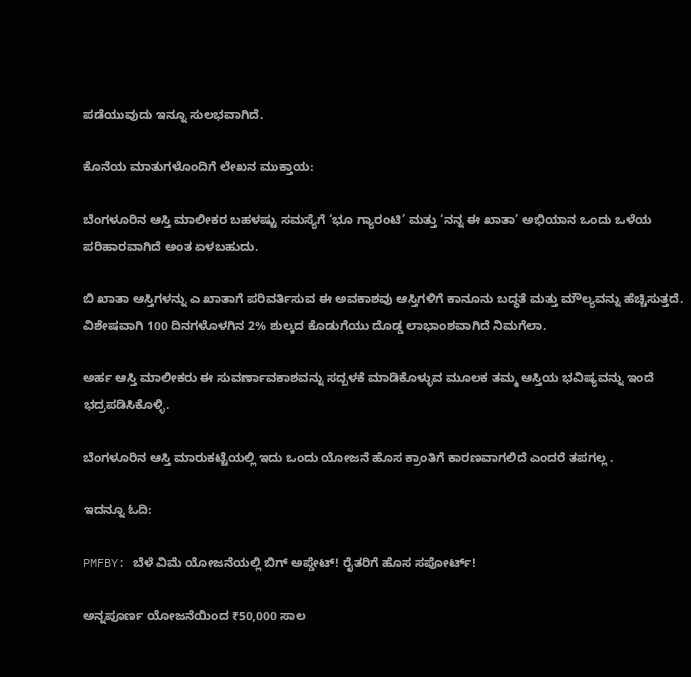ಪಡೆಯುವುದು ಇನ್ನೂ ಸುಲಭವಾಗಿದೆ.

ಕೊನೆಯ ಮಾತುಗಳೊಂದಿಗೆ ಲೇಖನ ಮುಕ್ತಾಯ:

ಬೆಂಗಳೂರಿನ ಆಸ್ತಿ ಮಾಲೀಕರ ಬಹಳಷ್ಟು ಸಮಸ್ಯೆಗೆ ‘ಭೂ ಗ್ಯಾರಂಟಿ’ ಮತ್ತು ‘ನನ್ನ ಈ ಖಾತಾ’ ಅಭಿಯಾನ ಒಂದು ಒಳೆಯ ಪರಿಹಾರವಾಗಿದೆ ಅಂತ ಏಳಬಹುದು.

ಬಿ ಖಾತಾ ಆಸ್ತಿಗಳನ್ನು ಎ ಖಾತಾಗೆ ಪರಿವರ್ತಿಸುವ ಈ ಅವಕಾಶವು ಆಸ್ತಿಗಳಿಗೆ ಕಾನೂನು ಬದ್ಧತೆ ಮತ್ತು ಮೌಲ್ಯವನ್ನು ಹೆಚ್ಚಿಸುತ್ತದೆ. ವಿಶೇಷವಾಗಿ 100 ದಿನಗಳೊಳಗಿನ 2% ಶುಲ್ಕದ ಕೊಡುಗೆಯು ದೊಡ್ಡ ಲಾಭಾಂಶವಾಗಿದೆ ನಿಮಗೆಲಾ.

ಅರ್ಹ ಆಸ್ತಿ ಮಾಲೀಕರು ಈ ಸುವರ್ಣಾವಕಾಶವನ್ನು ಸದ್ಬಳಕೆ ಮಾಡಿಕೊಳ್ಳುವ ಮೂಲಕ ತಮ್ಮ ಆಸ್ತಿಯ ಭವಿಷ್ಯವನ್ನು ಇಂದೆ ಭದ್ರಪಡಿಸಿಕೊಳ್ಳಿ.

ಬೆಂಗಳೂರಿನ ಆಸ್ತಿ ಮಾರುಕಟ್ಟೆಯಲ್ಲಿ ಇದು ಒಂದು ಯೋಜನೆ ಹೊಸ ಕ್ರಾಂತಿಗೆ ಕಾರಣವಾಗಲಿದೆ ಎಂದರೆ ತಪಗಲ್ಲ .

ಇದನ್ನೂ ಓದಿ:

PMFBY: ಬೆಳೆ ವಿಮೆ ಯೋಜನೆಯಲ್ಲಿ ಬಿಗ್ ಅಪ್ಡೇಟ್! ರೈತರಿಗೆ ಹೊಸ ಸಪೋರ್ಟ್!

ಅನ್ನಪೂರ್ಣ ಯೋಜನೆಯಿಂದ ₹50,000 ಸಾಲ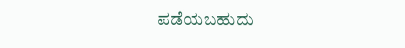ಪಡೆಯಬಹುದು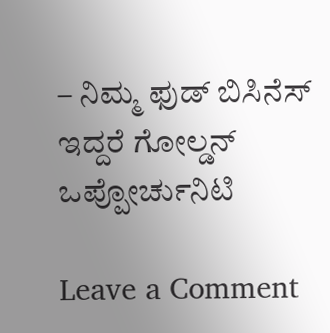– ನಿಮ್ಮ ಫುಡ್ ಬಿಸಿನೆಸ್‌ ಇದ್ದರೆ ಗೋಲ್ಡನ್ ಒಪ್ಪೋರ್ಚುನಿಟಿ

Leave a Comment